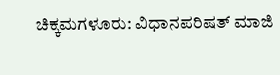ಚಿಕ್ಕಮಗಳೂರು: ವಿಧಾನಪರಿಷತ್ ಮಾಜಿ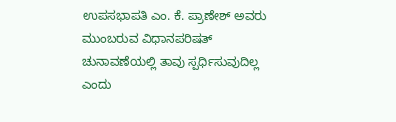ಉಪಸಭಾಪತಿ ಎಂ. ಕೆ. ಪ್ರಾಣೇಶ್ ಅವರು ಮುಂಬರುವ ವಿಧಾನಪರಿಷತ್ ಚುನಾವಣೆಯಲ್ಲಿ ತಾವು ಸ್ಪರ್ಧಿಸುವುದಿಲ್ಲ ಎಂದು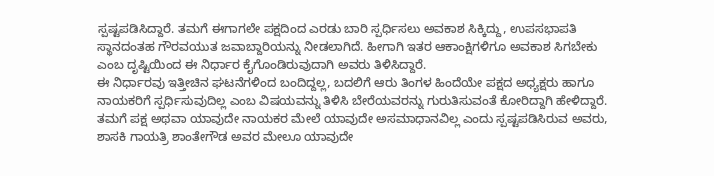ಸ್ಪಷ್ಟಪಡಿಸಿದ್ದಾರೆ. ತಮಗೆ ಈಗಾಗಲೇ ಪಕ್ಷದಿಂದ ಎರಡು ಬಾರಿ ಸ್ಪರ್ಧಿಸಲು ಅವಕಾಶ ಸಿಕ್ಕಿದ್ದು, ಉಪಸಭಾಪತಿ ಸ್ಥಾನದಂತಹ ಗೌರವಯುತ ಜವಾಬ್ದಾರಿಯನ್ನು ನೀಡಲಾಗಿದೆ. ಹೀಗಾಗಿ ಇತರ ಆಕಾಂಕ್ಷಿಗಳಿಗೂ ಅವಕಾಶ ಸಿಗಬೇಕು ಎಂಬ ದೃಷ್ಟಿಯಿಂದ ಈ ನಿರ್ಧಾರ ಕೈಗೊಂಡಿರುವುದಾಗಿ ಅವರು ತಿಳಿಸಿದ್ದಾರೆ.
ಈ ನಿರ್ಧಾರವು ಇತ್ತೀಚಿನ ಘಟನೆಗಳಿಂದ ಬಂದಿದ್ದಲ್ಲ, ಬದಲಿಗೆ ಆರು ತಿಂಗಳ ಹಿಂದೆಯೇ ಪಕ್ಷದ ಅಧ್ಯಕ್ಷರು ಹಾಗೂ ನಾಯಕರಿಗೆ ಸ್ಪರ್ಧಿಸುವುದಿಲ್ಲ ಎಂಬ ವಿಷಯವನ್ನು ತಿಳಿಸಿ ಬೇರೆಯವರನ್ನು ಗುರುತಿಸುವಂತೆ ಕೋರಿದ್ದಾಗಿ ಹೇಳಿದ್ದಾರೆ. ತಮಗೆ ಪಕ್ಷ ಅಥವಾ ಯಾವುದೇ ನಾಯಕರ ಮೇಲೆ ಯಾವುದೇ ಅಸಮಾಧಾನವಿಲ್ಲ ಎಂದು ಸ್ಪಷ್ಟಪಡಿಸಿರುವ ಅವರು, ಶಾಸಕಿ ಗಾಯತ್ರಿ ಶಾಂತೇಗೌಡ ಅವರ ಮೇಲೂ ಯಾವುದೇ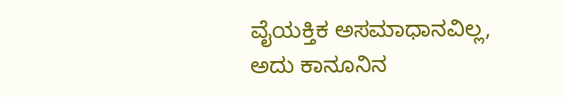ವೈಯಕ್ತಿಕ ಅಸಮಾಧಾನವಿಲ್ಲ, ಅದು ಕಾನೂನಿನ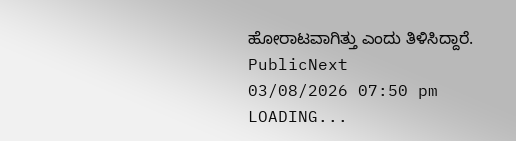ಹೋರಾಟವಾಗಿತ್ತು ಎಂದು ತಿಳಿಸಿದ್ದಾರೆ.
PublicNext
03/08/2026 07:50 pm
LOADING...